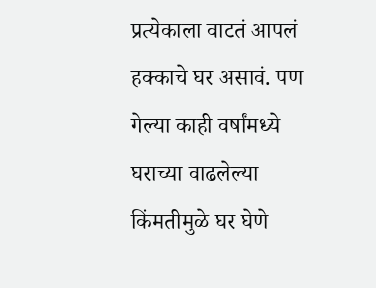प्रत्येकाला वाटतं आपलं हक्काचे घर असावं. पण गेल्या काही वर्षांमध्ये घराच्या वाढलेल्या किंमतीमुळे घर घेणे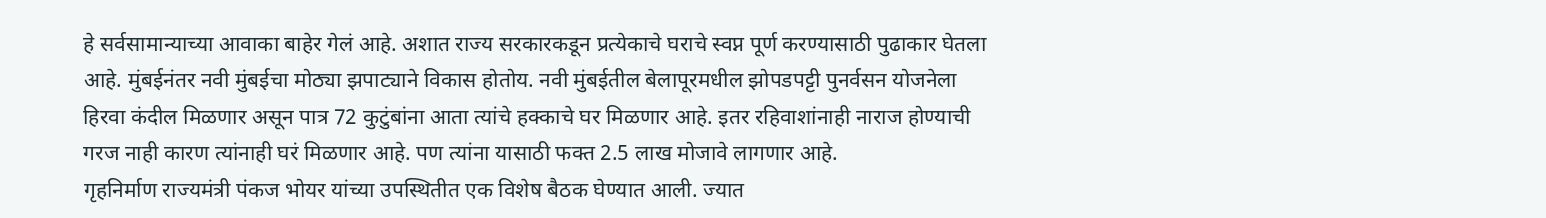हे सर्वसामान्याच्या आवाका बाहेर गेलं आहे. अशात राज्य सरकारकडून प्रत्येकाचे घराचे स्वप्न पूर्ण करण्यासाठी पुढाकार घेतला आहे. मुंबईनंतर नवी मुंबईचा मोठ्या झपाट्याने विकास होतोय. नवी मुंबईतील बेलापूरमधील झोपडपट्टी पुनर्वसन योजनेला हिरवा कंदील मिळणार असून पात्र 72 कुटुंबांना आता त्यांचे हक्काचे घर मिळणार आहे. इतर रहिवाशांनाही नाराज होण्याची गरज नाही कारण त्यांनाही घरं मिळणार आहे. पण त्यांना यासाठी फक्त 2.5 लाख मोजावे लागणार आहे.
गृहनिर्माण राज्यमंत्री पंकज भोयर यांच्या उपस्थितीत एक विशेष बैठक घेण्यात आली. ज्यात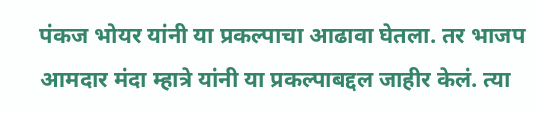पंकज भोयर यांनी या प्रकल्पाचा आढावा घेतला. तर भाजप आमदार मंदा म्हात्रे यांनी या प्रकल्पाबद्दल जाहीर केलं. त्या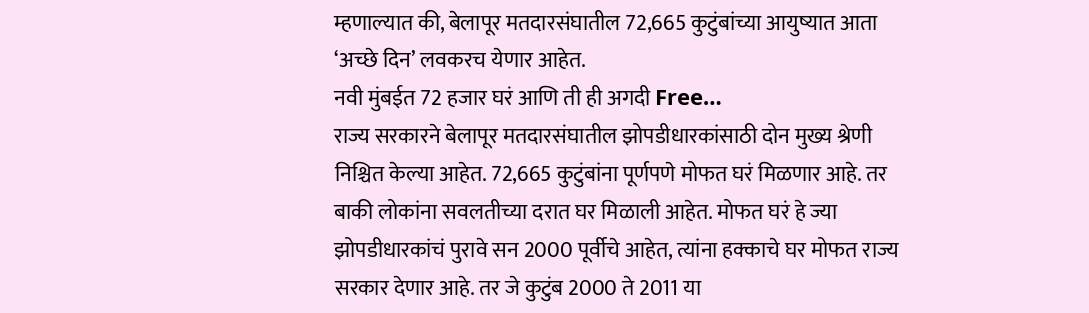म्हणाल्यात की, बेलापूर मतदारसंघातील 72,665 कुटुंबांच्या आयुष्यात आता ‘अच्छे दिन’ लवकरच येणार आहेत.
नवी मुंबईत 72 हजार घरं आणि ती ही अगदी Free…
राज्य सरकारने बेलापूर मतदारसंघातील झोपडीधारकांसाठी दोन मुख्य श्रेणी निश्चित केल्या आहेत. 72,665 कुटुंबांना पूर्णपणे मोफत घरं मिळणार आहे. तर बाकी लोकांना सवलतीच्या दरात घर मिळाली आहेत. मोफत घरं हे ज्या झोपडीधारकांचं पुरावे सन 2000 पूर्वीचे आहेत, त्यांना हक्काचे घर मोफत राज्य सरकार देणार आहे. तर जे कुटुंब 2000 ते 2011 या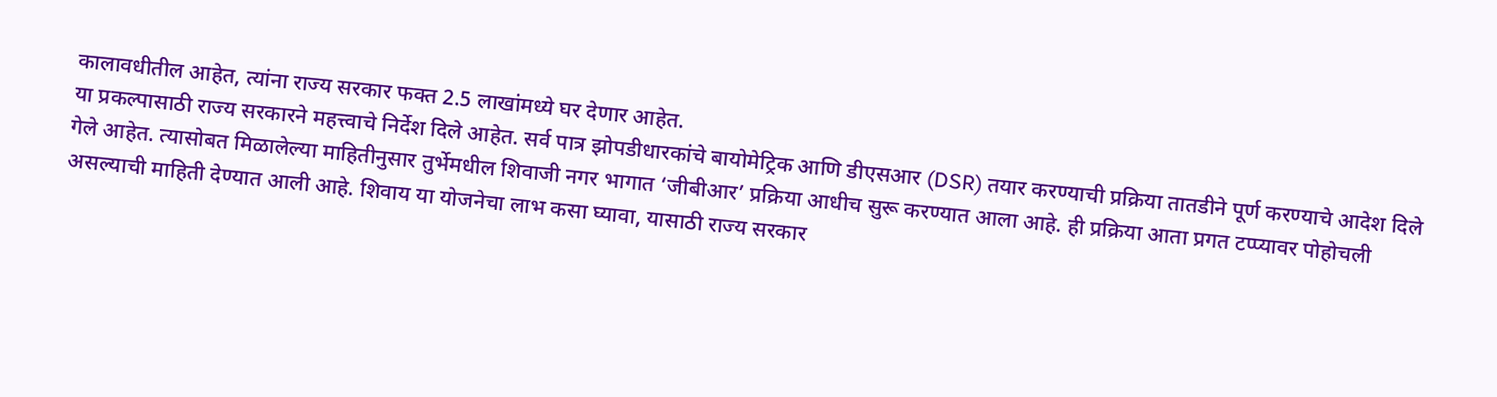कालावधीतील आहेत, त्यांना राज्य सरकार फक्त 2.5 लाखांमध्ये घर देणार आहेत.
या प्रकल्पासाठी राज्य सरकारने महत्त्वाचे निर्देश दिले आहेत. सर्व पात्र झोपडीधारकांचे बायोमेट्रिक आणि डीएसआर (DSR) तयार करण्याची प्रक्रिया तातडीने पूर्ण करण्याचे आदेश दिले गेले आहेत. त्यासोबत मिळालेल्या माहितीनुसार तुर्भेमधील शिवाजी नगर भागात ‘जीबीआर’ प्रक्रिया आधीच सुरू करण्यात आला आहे. ही प्रक्रिया आता प्रगत टप्प्यावर पोहोचली असल्याची माहिती देण्यात आली आहे. शिवाय या योजनेचा लाभ कसा घ्यावा, यासाठी राज्य सरकार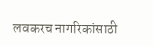लवकरच नागरिकांसाठी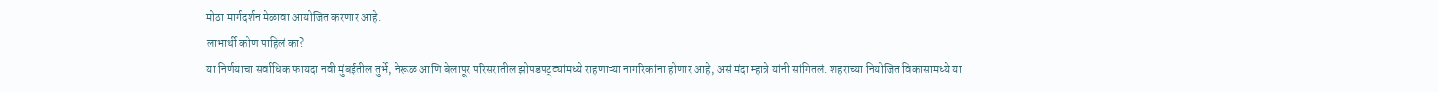मोठा मार्गदर्शन मेळावा आयोजित करणार आहे.
लाभार्थी कोण पाहिलं का?
या निर्णयाचा सर्वाधिक फायदा नवी मुंबईतील तुर्भे, नेरूळ आणि बेलापूर परिसरातील झोपडपट्ट्यांमध्ये राहणाऱ्या नागरिकांना होणार आहे, असं मंदा म्हात्रे यांनी सांगितलं. शहराच्या नियोजित विकासामध्ये या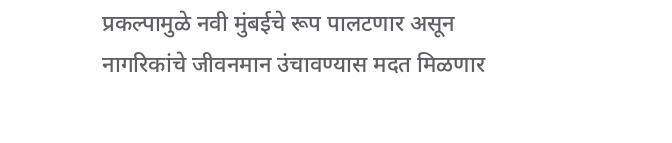प्रकल्पामुळे नवी मुंबईचे रूप पालटणार असून नागरिकांचे जीवनमान उंचावण्यास मदत मिळणार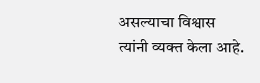असल्याचा विश्वास त्यांनी व्यक्त केला आहे.